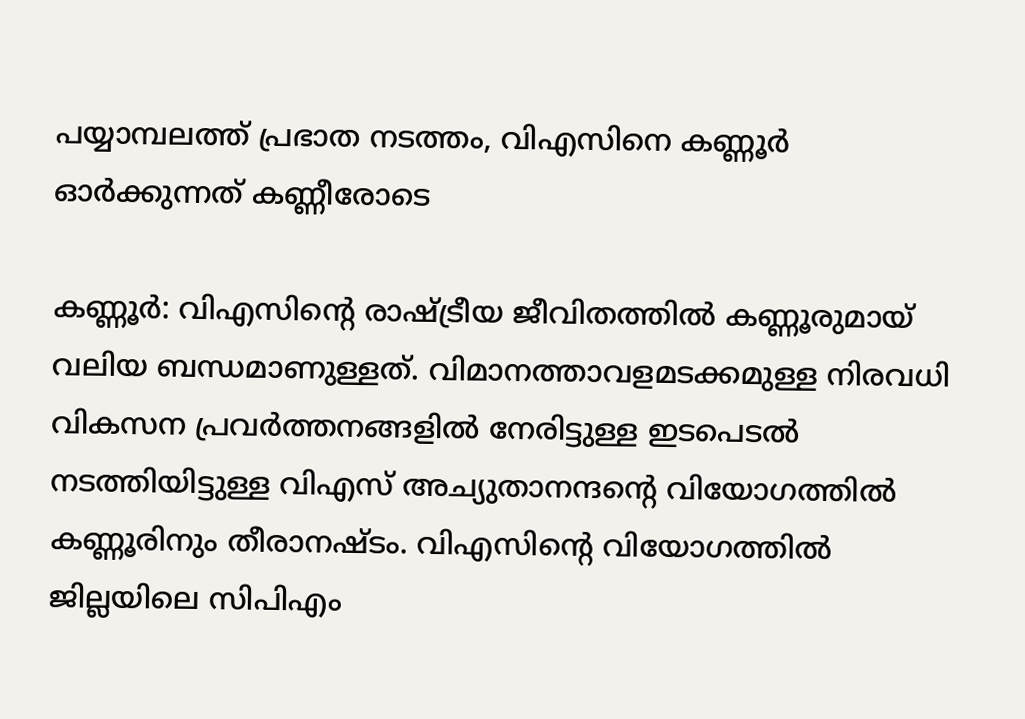പയ്യാമ്പലത്ത് പ്രഭാത നടത്തം, വിഎസിനെ കണ്ണൂര്‍ ഓര്‍ക്കുന്നത് കണ്ണീരോടെ

കണ്ണൂര്‍: വിഎസിന്റെ രാഷ്ട്രീയ ജീവിതത്തില്‍ കണ്ണൂരുമായ് വലിയ ബന്ധമാണുള്ളത്. വിമാനത്താവളമടക്കമുള്ള നിരവധി വികസന പ്രവര്‍ത്തനങ്ങളില്‍ നേരിട്ടുള്ള ഇടപെടല്‍ നടത്തിയിട്ടുള്ള വിഎസ് അച്യുതാനന്ദന്റെ വിയോഗത്തില്‍ കണ്ണൂരിനും തീരാനഷ്ടം. വിഎസിന്റെ വിയോഗത്തില്‍ ജില്ലയിലെ സിപിഎം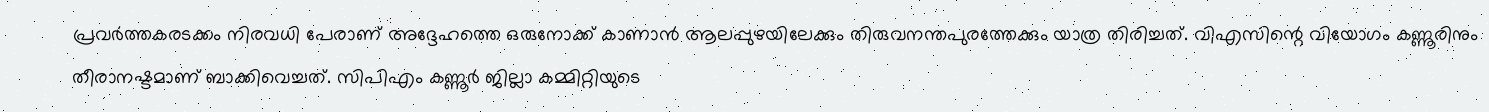പ്രവര്‍ത്തകരടക്കം നിരവധി പേരാണ് അദ്ദേഹത്തെ ഒരുനോക്ക് കാണാന്‍ ആലപ്പുഴയിലേക്കും തിരുവനന്തപുരത്തേക്കും യാത്ര തിരിച്ചത്. വിഎസിന്റെ വിയോഗം കണ്ണൂരിനും തീരാനഷ്ടമാണ് ബാക്കിവെച്ചത്. സിപിഎം കണ്ണൂര്‍ ജില്ലാ കമ്മിറ്റിയുടെ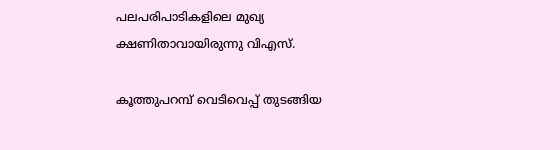പലപരിപാടികളിലെ മുഖ്യ ക്ഷണിതാവായിരുന്നു വിഎസ്.

കൂത്തുപറമ്പ് വെടിവെപ്പ് തുടങ്ങിയ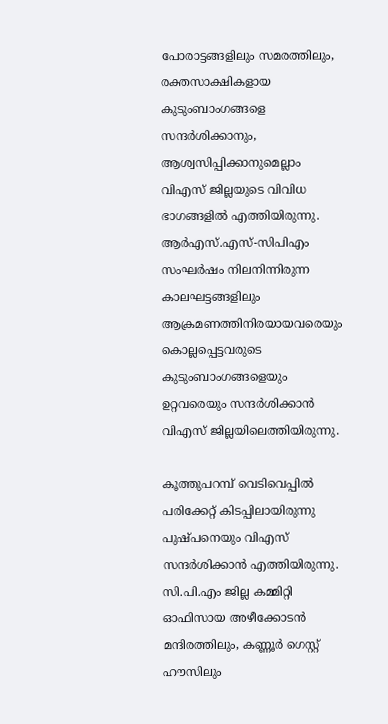പോരാട്ടങ്ങളിലും സമരത്തിലും, രക്തസാക്ഷികളായ കുടുംബാംഗങ്ങളെ സന്ദര്‍ശിക്കാനും, ആശ്വസിപ്പിക്കാനുമെല്ലാം വിഎസ് ജില്ലയുടെ വിവിധ ഭാഗങ്ങളില്‍ എത്തിയിരുന്നു. ആര്‍എസ്.എസ്-സിപിഎം സംഘര്‍ഷം നിലനിന്നിരുന്ന കാലഘട്ടങ്ങളിലും ആക്രമണത്തിനിരയായവരെയും കൊല്ലപ്പെട്ടവരുടെ കുടുംബാംഗങ്ങളെയും ഉറ്റവരെയും സന്ദര്‍ശിക്കാന്‍ വിഎസ് ജില്ലയിലെത്തിയിരുന്നു.

കൂത്തുപറമ്പ് വെടിവെപ്പില്‍ പരിക്കേറ്റ് കിടപ്പിലായിരുന്നു പുഷ്പനെയും വിഎസ് സന്ദര്‍ശിക്കാന്‍ എത്തിയിരുന്നു. സി.പി.എം ജില്ല കമ്മിറ്റി ഓഫിസായ അഴീക്കോടന്‍ മന്ദിരത്തിലും, കണ്ണൂര്‍ ഗെസ്റ്റ് ഹൗസിലും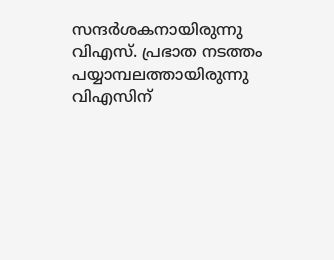സന്ദര്‍ശകനായിരുന്നു വിഎസ്. പ്രഭാത നടത്തം പയ്യാമ്പലത്തായിരുന്നു വിഎസിന്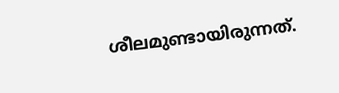ശീലമുണ്ടായിരുന്നത്.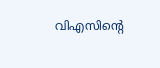വിഎസിന്റെ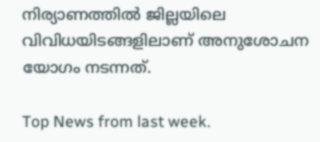നിര്യാണത്തില്‍ ജില്ലയിലെ വിവിധയിടങ്ങളിലാണ് അനുശോചന യോഗം നടന്നത്.

Top News from last week.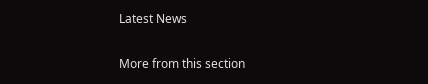Latest News

More from this section